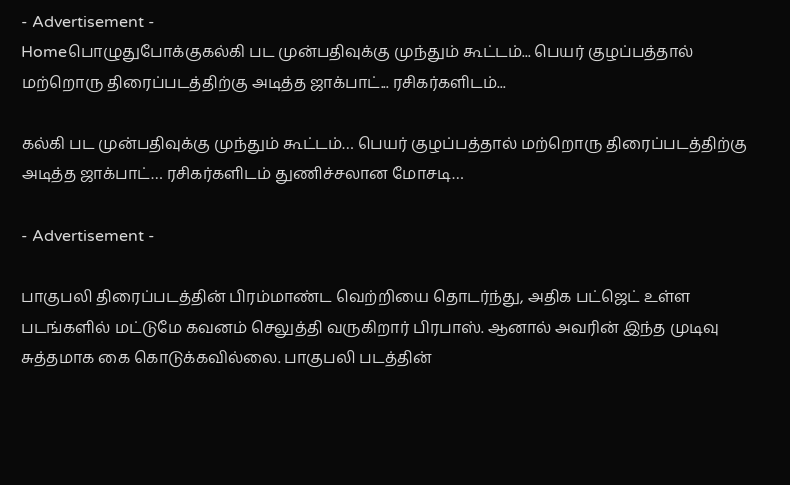- Advertisement -
Homeபொழுதுபோக்குகல்கி பட முன்பதிவுக்கு முந்தும் கூட்டம்... பெயர் குழப்பத்தால் மற்றொரு திரைப்படத்திற்கு அடித்த ஜாக்பாட்... ரசிகர்களிடம்...

கல்கி பட முன்பதிவுக்கு முந்தும் கூட்டம்… பெயர் குழப்பத்தால் மற்றொரு திரைப்படத்திற்கு அடித்த ஜாக்பாட்… ரசிகர்களிடம் துணிச்சலான மோசடி…

- Advertisement -

பாகுபலி திரைப்படத்தின் பிரம்மாண்ட வெற்றியை தொடர்ந்து, அதிக பட்ஜெட் உள்ள படங்களில் மட்டுமே கவனம் செலுத்தி வருகிறார் பிரபாஸ். ஆனால் அவரின் இந்த முடிவு சுத்தமாக கை கொடுக்கவில்லை. பாகுபலி படத்தின்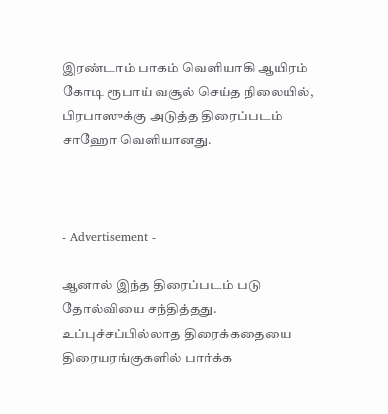இரண்டாம் பாகம் வெளியாகி ஆயிரம் கோடி ரூபாய் வசூல் செய்த நிலையில், பிரபாஸுக்கு அடுத்த திரைப்படம் சாஹோ வெளியானது.



- Advertisement -

ஆனால் இந்த திரைப்படம் படு தோல்வியை சந்தித்தது. உப்புச்சப்பில்லாத திரைக்கதையை திரையரங்குகளில் பார்க்க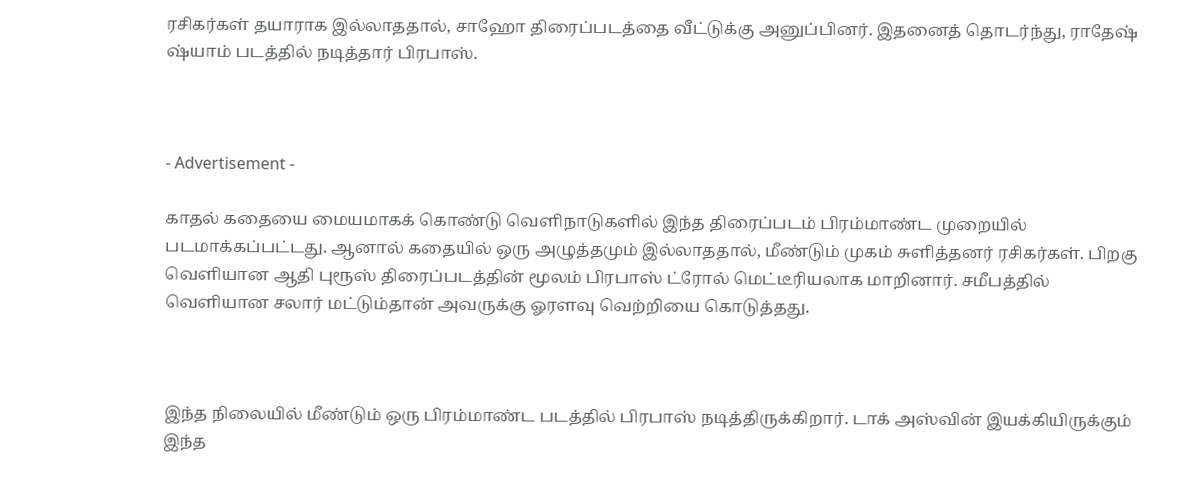ரசிகர்கள் தயாராக இல்லாததால், சாஹோ திரைப்படத்தை வீட்டுக்கு அனுப்பினர். இதனைத் தொடர்ந்து, ராதேஷ் ஷ்யாம் படத்தில் நடித்தார் பிரபாஸ்.



- Advertisement -

காதல் கதையை மையமாகக் கொண்டு வெளிநாடுகளில் இந்த திரைப்படம் பிரம்மாண்ட முறையில் படமாக்கப்பட்டது. ஆனால் கதையில் ஒரு அழுத்தமும் இல்லாததால், மீண்டும் முகம் சுளித்தனர் ரசிகர்கள். பிறகு வெளியான ஆதி புரூஸ் திரைப்படத்தின் மூலம் பிரபாஸ் ட்ரோல் மெட்டீரியலாக மாறினார். சமீபத்தில் வெளியான சலார் மட்டும்தான் அவருக்கு ஓரளவு வெற்றியை கொடுத்தது.



இந்த நிலையில் மீண்டும் ஒரு பிரம்மாண்ட படத்தில் பிரபாஸ் நடித்திருக்கிறார். டாக் அஸ்வின் இயக்கியிருக்கும் இந்த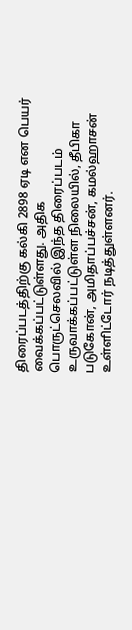திரைப்படத்திற்கு கல்கி 2898 ஏடி என பெயர் வைக்கப்பட்டுள்ளது. அதிக பொருட்செலவில் இந்த திரைப்படம் உருவாக்கப்பட்டுள்ள நிலையில், தீபிகா படுகோன், அமிதாப்பச்சன், கமல்ஹாசன் உள்ளிட்டோர் நடித்துள்ளனர்.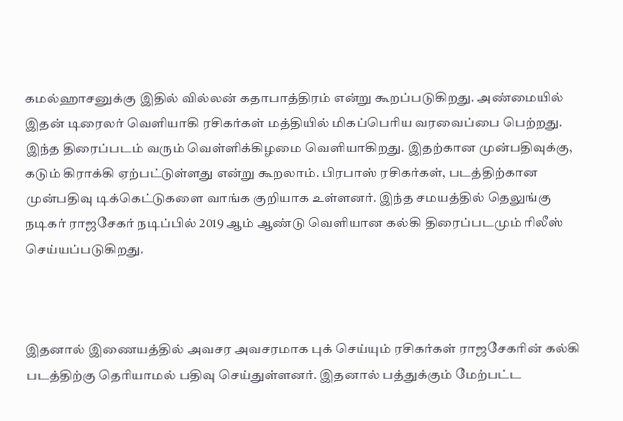கமல்ஹாசனுக்கு இதில் வில்லன் கதாபாத்திரம் என்று கூறப்படுகிறது. அண்மையில் இதன் டிரைலர் வெளியாகி ரசிகர்கள் மத்தியில் மிகப்பெரிய வரவைப்பை பெற்றது. இந்த திரைப்படம் வரும் வெள்ளிக்கிழமை வெளியாகிறது. இதற்கான முன்பதிவுக்கு, கடும் கிராக்கி ஏற்பட்டுள்ளது என்று கூறலாம். பிரபாஸ் ரசிகர்கள், படத்திற்கான முன்பதிவு டிக்கெட்டுகளை வாங்க குறியாக உள்ளனர். இந்த சமயத்தில் தெலுங்கு நடிகர் ராஜசேகர் நடிப்பில் 2019 ஆம் ஆண்டு வெளியான கல்கி திரைப்படமும் ரிலீஸ் செய்யப்படுகிறது.



இதனால் இணையத்தில் அவசர அவசரமாக புக் செய்யும் ரசிகர்கள் ராஜசேகரின் கல்கி படத்திற்கு தெரியாமல் பதிவு செய்துள்ளனர். இதனால் பத்துக்கும் மேற்பட்ட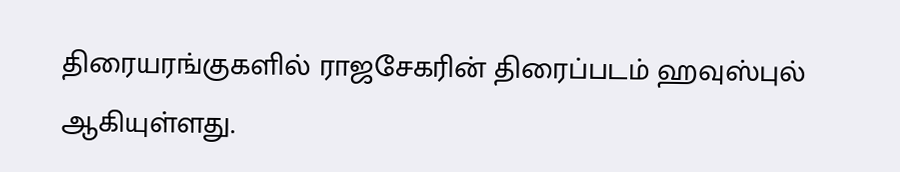திரையரங்குகளில் ராஜசேகரின் திரைப்படம் ஹவுஸ்புல் ஆகியுள்ளது.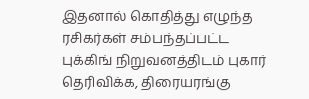இதனால் கொதித்து எழுந்த ரசிகர்கள் சம்பந்தப்பட்ட புக்கிங் நிறுவனத்திடம் புகார் தெரிவிக்க, திரையரங்கு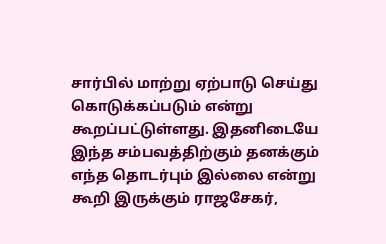சார்பில் மாற்று ஏற்பாடு செய்து கொடுக்கப்படும் என்று கூறப்பட்டுள்ளது. இதனிடையே இந்த சம்பவத்திற்கும் தனக்கும் எந்த தொடர்பும் இல்லை என்று கூறி இருக்கும் ராஜசேகர்,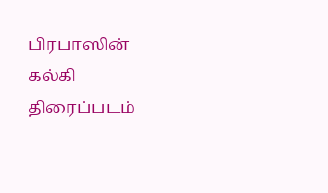பிரபாஸின் கல்கி திரைப்படம்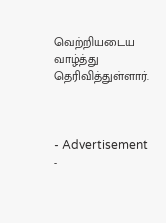வெற்றியடைய வாழ்த்து தெரிவித்துள்ளார்.



- Advertisement -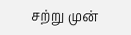சற்று முன்